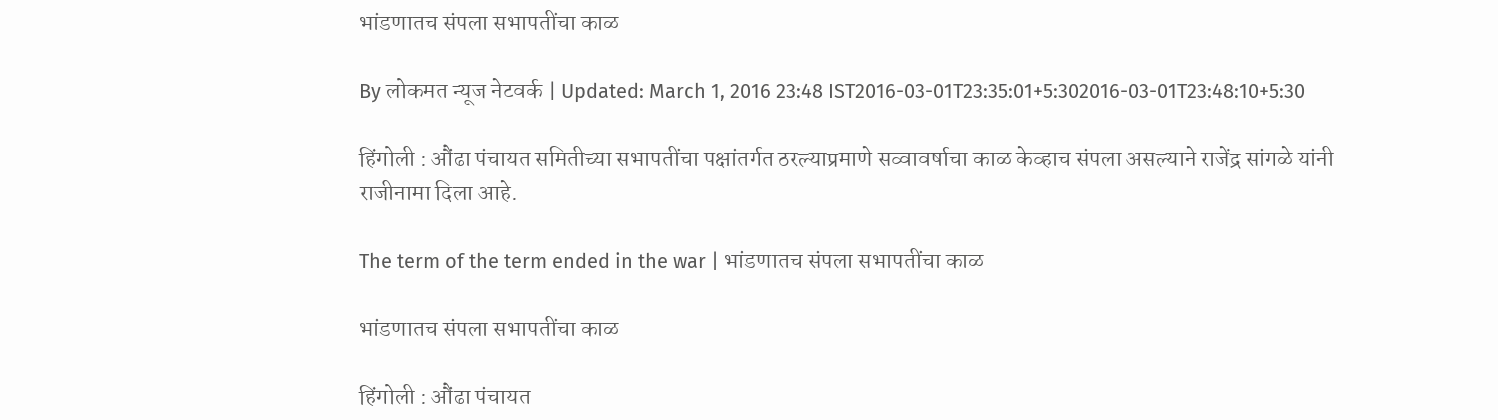भांडणातच संपला सभापतींचा काळ

By लोकमत न्यूज नेटवर्क | Updated: March 1, 2016 23:48 IST2016-03-01T23:35:01+5:302016-03-01T23:48:10+5:30

हिंगोली : औंढा पंचायत समितीच्या सभापतींचा पक्षांतर्गत ठरल्याप्रमाणे सव्वावर्षाचा काळ केव्हाच संपला असल्याने राजेंद्र सांगळे यांनी राजीनामा दिला आहे.

The term of the term ended in the war | भांडणातच संपला सभापतींचा काळ

भांडणातच संपला सभापतींचा काळ

हिंगोली : औंढा पंचायत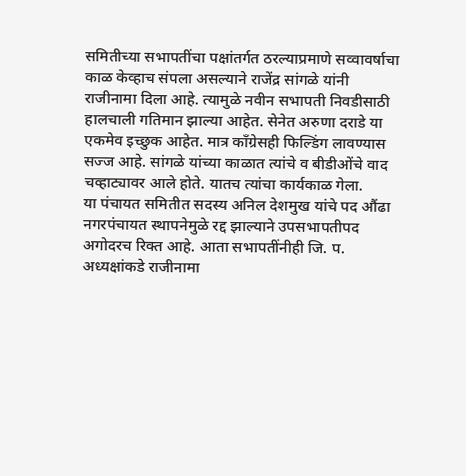समितीच्या सभापतींचा पक्षांतर्गत ठरल्याप्रमाणे सव्वावर्षाचा काळ केव्हाच संपला असल्याने राजेंद्र सांगळे यांनी राजीनामा दिला आहे. त्यामुळे नवीन सभापती निवडीसाठी हालचाली गतिमान झाल्या आहेत. सेनेत अरुणा दराडे या एकमेव इच्छुक आहेत. मात्र कॉंग्रेसही फिल्डिंग लावण्यास सज्ज आहे. सांगळे यांच्या काळात त्यांचे व बीडीओंचे वाद चव्हाट्यावर आले होते. यातच त्यांचा कार्यकाळ गेला.
या पंचायत समितीत सदस्य अनिल देशमुख यांचे पद औंढा नगरपंचायत स्थापनेमुळे रद्द झाल्याने उपसभापतीपद अगोदरच रिक्त आहे. आता सभापतींनीही जि. प. अध्यक्षांकडे राजीनामा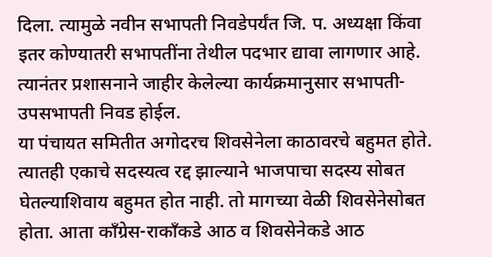दिला. त्यामुळे नवीन सभापती निवडेपर्यंत जि. प. अध्यक्षा किंवा इतर कोण्यातरी सभापतींना तेथील पदभार द्यावा लागणार आहे. त्यानंतर प्रशासनाने जाहीर केलेल्या कार्यक्रमानुसार सभापती-उपसभापती निवड होईल.
या पंचायत समितीत अगोदरच शिवसेनेला काठावरचे बहुमत होते. त्यातही एकाचे सदस्यत्व रद्द झाल्याने भाजपाचा सदस्य सोबत घेतल्याशिवाय बहुमत होत नाही. तो मागच्या वेळी शिवसेनेसोबत होता. आता कॉंग्रेस-राकॉंकडे आठ व शिवसेनेकडे आठ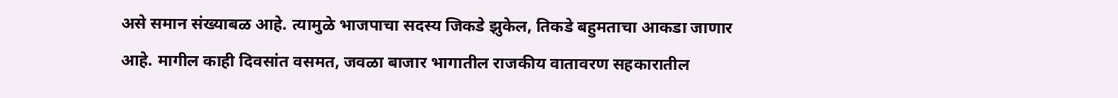असे समान संख्याबळ आहे. त्यामुळे भाजपाचा सदस्य जिकडे झुकेल, तिकडे बहुमताचा आकडा जाणार आहे. मागील काही दिवसांत वसमत, जवळा बाजार भागातील राजकीय वातावरण सहकारातील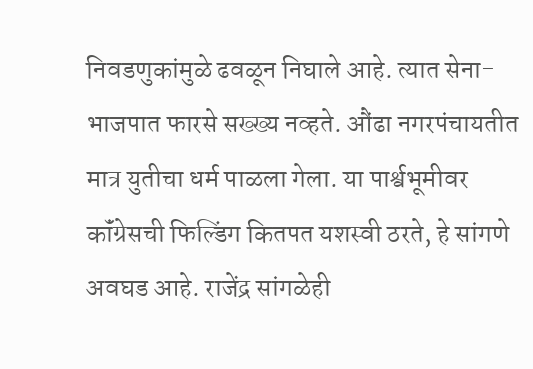निवडणुकांमुळे ढवळून निघाले आहे. त्यात सेना-भाजपात फारसे सख्ख्य नव्हते. औंढा नगरपंचायतीत मात्र युतीचा धर्म पाळला गेला. या पार्श्वभूमीवर कॉंग्रेसची फिल्डिंग कितपत यशस्वी ठरते, हे सांगणे अवघड आहे. राजेंद्र सांगळेही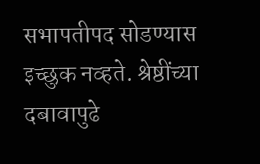सभापतीपद सोडण्यास इच्छुक नव्हते. श्रेष्ठींच्या दबावापुढे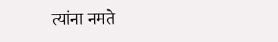त्यांना नमते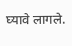घ्यावे लागले.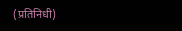(प्रतिनिधी)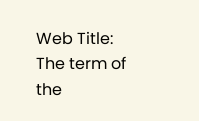Web Title: The term of the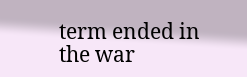term ended in the war